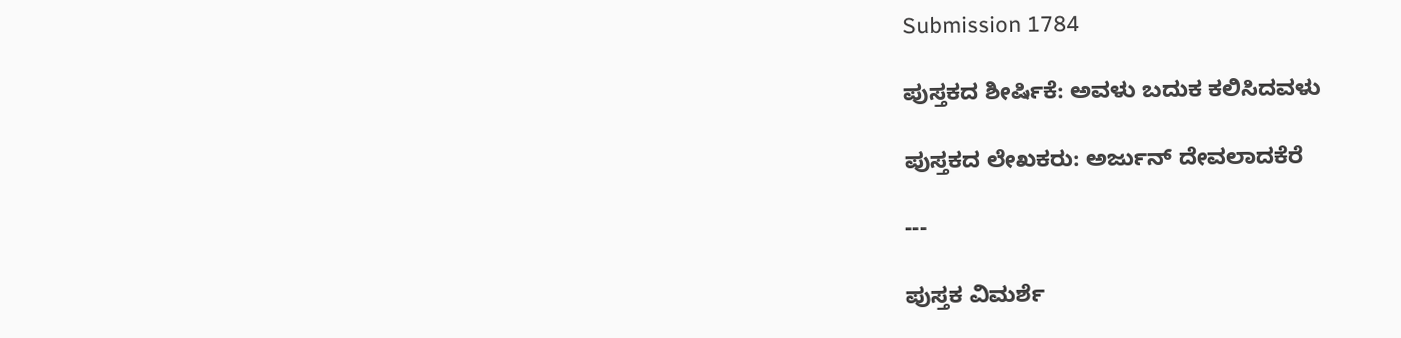Submission 1784

ಪುಸ್ತಕದ ಶೀರ್ಷಿಕೆ: ಅವಳು ಬದುಕ ಕಲಿಸಿದವಳು

ಪುಸ್ತಕದ ಲೇಖಕರು: ಅರ್ಜುನ್ ದೇವಲಾದಕೆರೆ

---

ಪುಸ್ತಕ ವಿಮರ್ಶೆ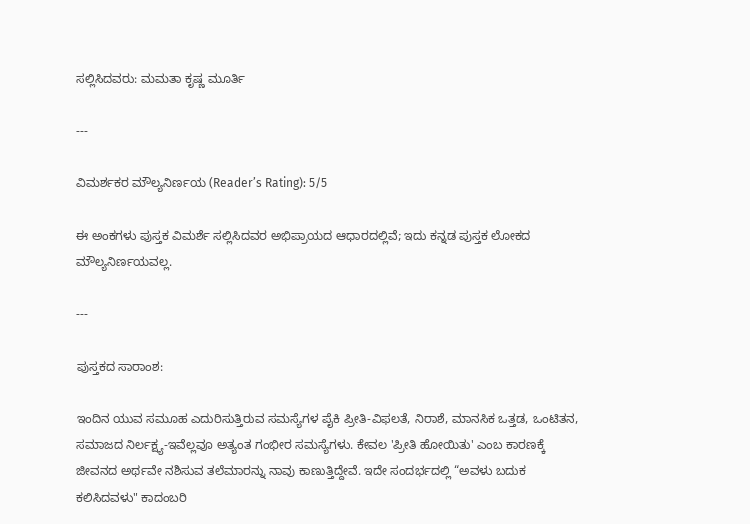ಸಲ್ಲಿಸಿದವರು: ಮಮತಾ ಕೃಷ್ಣ ಮೂರ್ತಿ

---

ವಿಮರ್ಶಕರ ಮೌಲ್ಯನಿರ್ಣಯ (Reader’s Rating): 5/5

ಈ ಅಂಕಗಳು ಪುಸ್ತಕ ವಿಮರ್ಶೆ ಸಲ್ಲಿಸಿದವರ ಅಭಿಪ್ರಾಯದ ಆಧಾರದಲ್ಲಿವೆ; ಇದು ಕನ್ನಡ ಪುಸ್ತಕ ಲೋಕದ ಮೌಲ್ಯನಿರ್ಣಯವಲ್ಲ.

---

ಪುಸ್ತಕದ ಸಾರಾಂಶ:

ಇಂದಿನ ಯುವ ಸಮೂಹ ಎದುರಿಸುತ್ತಿರುವ ಸಮಸ್ಯೆಗಳ ಪೈಕಿ ಪ್ರೀತಿ-ವಿಫಲತೆ, ನಿರಾಶೆ, ಮಾನಸಿಕ ಒತ್ತಡ, ಒಂಟಿತನ, ಸಮಾಜದ ನಿರ್ಲಕ್ಷ್ಯ-ಇವೆಲ್ಲವೂ ಅತ್ಯಂತ ಗಂಭೀರ ಸಮಸ್ಯೆಗಳು. ಕೇವಲ 'ಪ್ರೀತಿ ಹೋಯಿತು' ಎಂಬ ಕಾರಣಕ್ಕೆ ಜೀವನದ ಅರ್ಥವೇ ನಶಿಸುವ ತಲೆಮಾರನ್ನು ನಾವು ಕಾಣುತ್ತಿದ್ದೇವೆ. ಇದೇ ಸಂದರ್ಭದಲ್ಲಿ “ಅವಳು ಬದುಕ ಕಲಿಸಿದವಳು" ಕಾದಂಬರಿ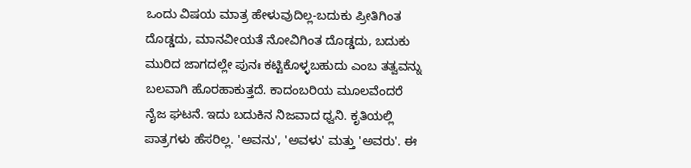ಒಂದು ವಿಷಯ ಮಾತ್ರ ಹೇಳುವುದಿಲ್ಲ-ಬದುಕು ಪ್ರೀತಿಗಿಂತ ದೊಡ್ಡದು, ಮಾನವೀಯತೆ ನೋವಿಗಿಂತ ದೊಡ್ಡದು, ಬದುಕು ಮುರಿದ ಜಾಗದಲ್ಲೇ ಪುನಃ ಕಟ್ಟಿಕೊಳ್ಳಬಹುದು ಎಂಬ ತತ್ವವನ್ನು ಬಲವಾಗಿ ಹೊರಹಾಕುತ್ತದೆ. ಕಾದಂಬರಿಯ ಮೂಲವೆಂದರೆ ನೈಜ ಘಟನೆ. ಇದು ಬದುಕಿನ ನಿಜವಾದ ಧ್ವನಿ. ಕೃತಿಯಲ್ಲಿ ಪಾತ್ರಗಳು ಹೆಸರಿಲ್ಲ. 'ಅವನು', 'ಅವಳು' ಮತ್ತು 'ಅವರು'. ಈ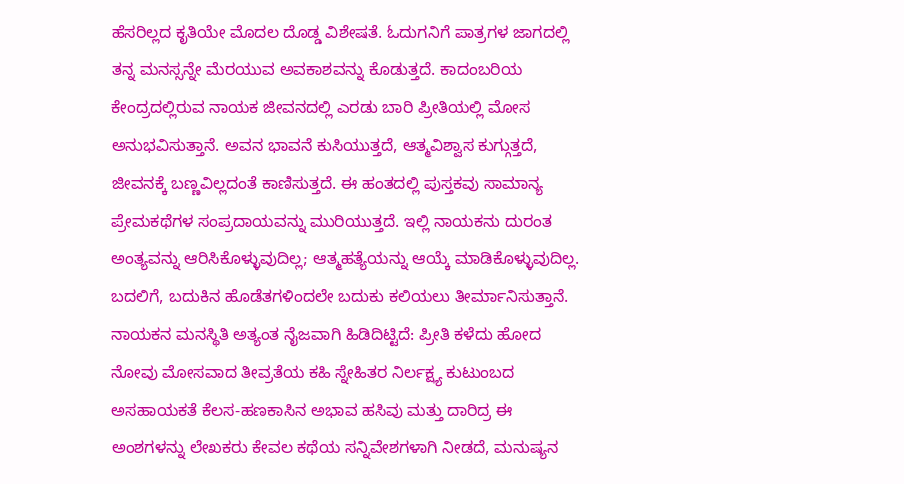ಹೆಸರಿಲ್ಲದ ಕೃತಿಯೇ ಮೊದಲ ದೊಡ್ಡ ವಿಶೇಷತೆ. ಓದುಗನಿಗೆ ಪಾತ್ರಗಳ ಜಾಗದಲ್ಲಿ ತನ್ನ ಮನಸ್ಸನ್ನೇ ಮೆರಯುವ ಅವಕಾಶವನ್ನು ಕೊಡುತ್ತದೆ. ಕಾದಂಬರಿಯ ಕೇಂದ್ರದಲ್ಲಿರುವ ನಾಯಕ ಜೀವನದಲ್ಲಿ ಎರಡು ಬಾರಿ ಪ್ರೀತಿಯಲ್ಲಿ ಮೋಸ ಅನುಭವಿಸುತ್ತಾನೆ. ಅವನ ಭಾವನೆ ಕುಸಿಯುತ್ತದೆ, ಆತ್ಮವಿಶ್ವಾಸ ಕುಗ್ಗುತ್ತದೆ, ಜೀವನಕ್ಕೆ ಬಣ್ಣವಿಲ್ಲದಂತೆ ಕಾಣಿಸುತ್ತದೆ. ಈ ಹಂತದಲ್ಲಿ ಪುಸ್ತಕವು ಸಾಮಾನ್ಯ ಪ್ರೇಮಕಥೆಗಳ ಸಂಪ್ರದಾಯವನ್ನು ಮುರಿಯುತ್ತದೆ. ಇಲ್ಲಿ ನಾಯಕನು ದುರಂತ ಅಂತ್ಯವನ್ನು ಆರಿಸಿಕೊಳ್ಳುವುದಿಲ್ಲ; ಆತ್ಮಹತ್ಯೆಯನ್ನು ಆಯ್ಕೆ ಮಾಡಿಕೊಳ್ಳುವುದಿಲ್ಲ. ಬದಲಿಗೆ, ಬದುಕಿನ ಹೊಡೆತಗಳಿಂದಲೇ ಬದುಕು ಕಲಿಯಲು ತೀರ್ಮಾನಿಸುತ್ತಾನೆ. ನಾಯಕನ ಮನಸ್ಥಿತಿ ಅತ್ಯಂತ ನೈಜವಾಗಿ ಹಿಡಿದಿಟ್ಟಿದೆ: ಪ್ರೀತಿ ಕಳೆದು ಹೋದ ನೋವು ಮೋಸವಾದ ತೀವ್ರತೆಯ ಕಹಿ ಸ್ನೇಹಿತರ ನಿರ್ಲಕ್ಷ್ಯ ಕುಟುಂಬದ ಅಸಹಾಯಕತೆ ಕೆಲಸ-ಹಣಕಾಸಿನ ಅಭಾವ ಹಸಿವು ಮತ್ತು ದಾರಿದ್ರ ಈ ಅಂಶಗಳನ್ನು ಲೇಖಕರು ಕೇವಲ ಕಥೆಯ ಸನ್ನಿವೇಶಗಳಾಗಿ ನೀಡದೆ, ಮನುಷ್ಯನ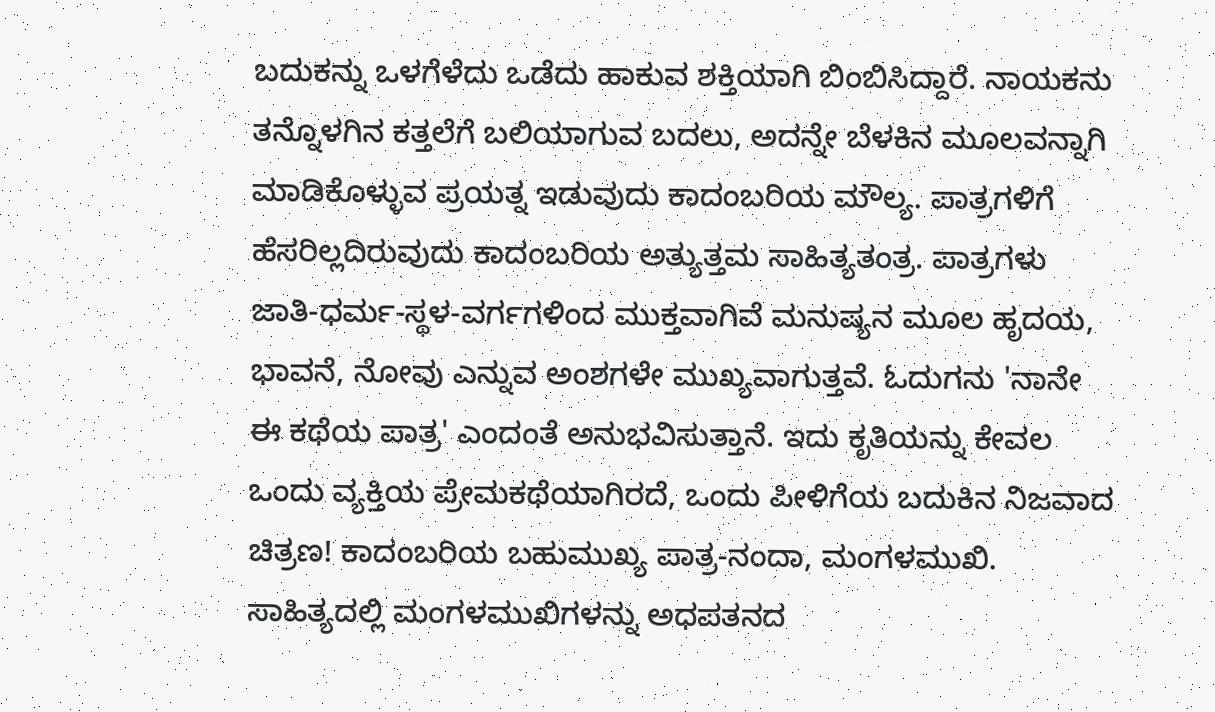ಬದುಕನ್ನು ಒಳಗೆಳೆದು ಒಡೆದು ಹಾಕುವ ಶಕ್ತಿಯಾಗಿ ಬಿಂಬಿಸಿದ್ದಾರೆ. ನಾಯಕನು ತನ್ನೊಳಗಿನ ಕತ್ತಲೆಗೆ ಬಲಿಯಾಗುವ ಬದಲು, ಅದನ್ನೇ ಬೆಳಕಿನ ಮೂಲವನ್ನಾಗಿ ಮಾಡಿಕೊಳ್ಳುವ ಪ್ರಯತ್ನ ಇಡುವುದು ಕಾದಂಬರಿಯ ಮೌಲ್ಯ. ಪಾತ್ರಗಳಿಗೆ ಹೆಸರಿಲ್ಲದಿರುವುದು ಕಾದಂಬರಿಯ ಅತ್ಯುತ್ತಮ ಸಾಹಿತ್ಯತಂತ್ರ. ಪಾತ್ರಗಳು ಜಾತಿ-ಧರ್ಮ-ಸ್ಥಳ-ವರ್ಗಗಳಿಂದ ಮುಕ್ತವಾಗಿವೆ ಮನುಷ್ಯನ ಮೂಲ ಹೃದಯ, ಭಾವನೆ, ನೋವು ಎನ್ನುವ ಅಂಶಗಳೇ ಮುಖ್ಯವಾಗುತ್ತವೆ. ಓದುಗನು 'ನಾನೇ ಈ ಕಥೆಯ ಪಾತ್ರ' ಎಂದಂತೆ ಅನುಭವಿಸುತ್ತಾನೆ. ಇದು ಕೃತಿಯನ್ನು ಕೇವಲ ಒಂದು ವ್ಯಕ್ತಿಯ ಪ್ರೇಮಕಥೆಯಾಗಿರದೆ, ಒಂದು ಪೀಳಿಗೆಯ ಬದುಕಿನ ನಿಜವಾದ ಚಿತ್ರಣ! ಕಾದಂಬರಿಯ ಬಹುಮುಖ್ಯ ಪಾತ್ರ-ನಂದಾ, ಮಂಗಳಮುಖಿ. ಸಾಹಿತ್ಯದಲ್ಲಿ ಮಂಗಳಮುಖಿಗಳನ್ನು ಅಧಪತನದ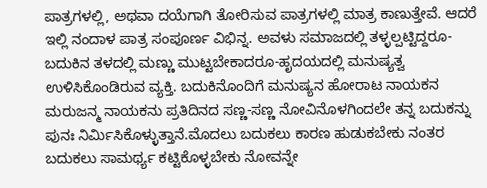ಪಾತ್ರಗಳಲ್ಲಿ, ಅಥವಾ ದಯೆಗಾಗಿ ತೋರಿಸುವ ಪಾತ್ರಗಳಲ್ಲಿ ಮಾತ್ರ ಕಾಣುತ್ತೇವೆ. ಆದರೆ ಇಲ್ಲಿ ನಂದಾಳ ಪಾತ್ರ ಸಂಪೂರ್ಣ ವಿಭಿನ್ನ. ಅವಳು ಸಮಾಜದಲ್ಲಿ ತಳ್ಳಲ್ಪಟ್ಟಿದ್ದರೂ-ಬದುಕಿನ ತಳದಲ್ಲಿ ಮಣ್ಣು ಮುಟ್ಟಬೇಕಾದರೂ-ಹೃದಯದಲ್ಲಿ ಮನುಷ್ಯತ್ವ ಉಳಿಸಿಕೊಂಡಿರುವ ವ್ಯಕ್ತಿ. ಬದುಕಿನೊಂದಿಗೆ ಮನುಷ್ಯನ ಹೋರಾಟ ನಾಯಕನ ಮರುಜನ್ಮ ನಾಯಕನು ಪ್ರತಿದಿನದ ಸಣ್ಣ-ಸಣ್ಣ ನೋವಿನೊಳಗಿಂದಲೇ ತನ್ನ ಬದುಕನ್ನು ಪುನಃ ನಿರ್ಮಿಸಿಕೊಳ್ಳುತ್ತಾನೆ.ಮೊದಲು ಬದುಕಲು ಕಾರಣ ಹುಡುಕಬೇಕು ನಂತರ ಬದುಕಲು ಸಾಮರ್ಥ್ಯ ಕಟ್ಟಿಕೊಳ್ಳಬೇಕು ನೋವನ್ನೇ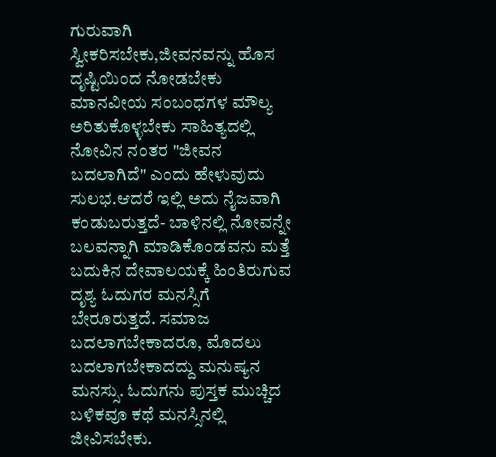ಗುರುವಾಗಿ ಸ್ವೀಕರಿಸಬೇಕು,ಜೀವನವನ್ನು ಹೊಸ ದೃಷ್ಟಿಯಿಂದ ನೋಡಬೇಕು ಮಾನವೀಯ ಸಂಬಂಧಗಳ ಮೌಲ್ಯ ಅರಿತುಕೊಳ್ಳಬೇಕು ಸಾಹಿತ್ಯದಲ್ಲಿ ನೋವಿನ ನಂತರ "ಜೀವನ ಬದಲಾಗಿದೆ" ಎಂದು ಹೇಳುವುದು ಸುಲಭ.ಆದರೆ ಇಲ್ಲಿ ಅದು ನೈಜವಾಗಿ ಕಂಡುಬರುತ್ತದೆ- ಬಾಳಿನಲ್ಲಿ ನೋವನ್ನೇ ಬಲವನ್ನಾಗಿ ಮಾಡಿಕೊಂಡವನು ಮತ್ತೆ ಬದುಕಿನ ದೇವಾಲಯಕ್ಕೆ ಹಿಂತಿರುಗುವ ದೃಶ್ಯ ಓದುಗರ ಮನಸ್ಸಿಗೆ ಬೇರೂರುತ್ತದೆ. ಸಮಾಜ ಬದಲಾಗಬೇಕಾದರೂ, ಮೊದಲು ಬದಲಾಗಬೇಕಾದದ್ದು ಮನುಷ್ಯನ ಮನಸ್ಸು. ಓದುಗನು ಪುಸ್ತಕ ಮುಚ್ಚಿದ ಬಳಿಕವೂ ಕಥೆ ಮನಸ್ಸಿನಲ್ಲಿ ಜೀವಿಸಬೇಕು.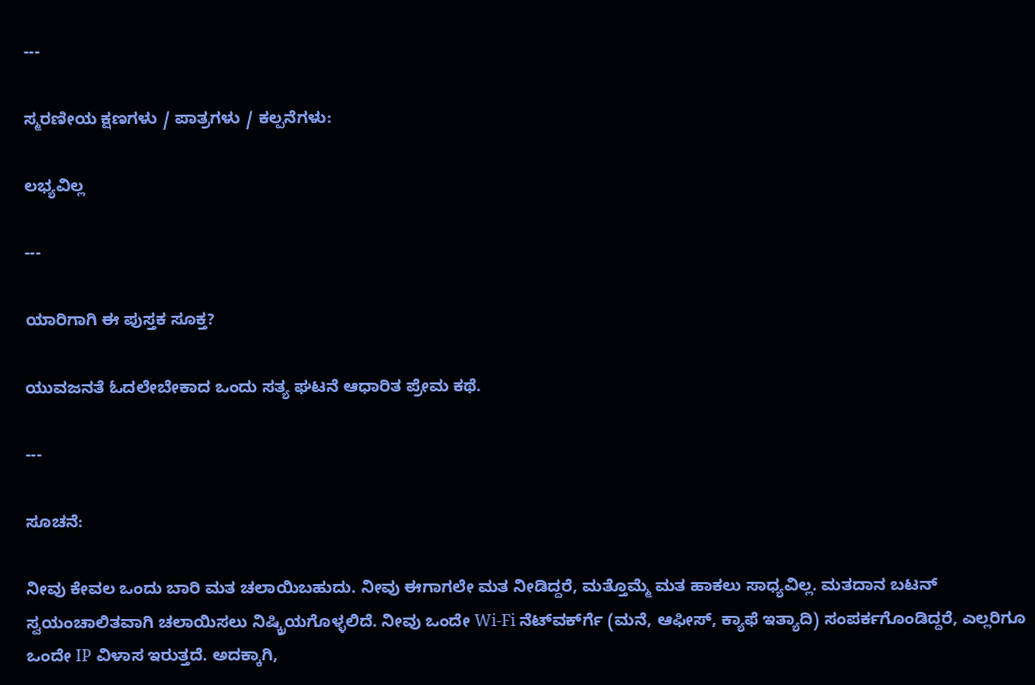---

ಸ್ಮರಣೀಯ ಕ್ಷಣಗಳು / ಪಾತ್ರಗಳು / ಕಲ್ಪನೆಗಳು:

ಲಭ್ಯವಿಲ್ಲ

---

ಯಾರಿಗಾಗಿ ಈ ಪುಸ್ತಕ ಸೂಕ್ತ?

ಯುವಜನತೆ ಓದಲೇಬೇಕಾದ ಒಂದು ಸತ್ಯ ಘಟನೆ ಆಧಾರಿತ ಪ್ರೇಮ ಕಥೆ.

---

ಸೂಚನೆ:

ನೀವು ಕೇವಲ ಒಂದು ಬಾರಿ ಮತ ಚಲಾಯಿಬಹುದು. ನೀವು ಈಗಾಗಲೇ ಮತ ನೀಡಿದ್ದರೆ, ಮತ್ತೊಮ್ಮೆ ಮತ ಹಾಕಲು ಸಾಧ್ಯವಿಲ್ಲ. ಮತದಾನ ಬಟನ್ ಸ್ವಯಂಚಾಲಿತವಾಗಿ ಚಲಾಯಿಸಲು ನಿಷ್ಕ್ರಿಯಗೊಳ್ಳಲಿದೆ. ನೀವು ಒಂದೇ Wi-Fi ನೆಟ್‌ವರ್ಕ್‍ಗೆ (ಮನೆ, ಆಫೀಸ್, ಕ್ಯಾಫೆ ಇತ್ಯಾದಿ) ಸಂಪರ್ಕಗೊಂಡಿದ್ದರೆ, ಎಲ್ಲರಿಗೂ ಒಂದೇ IP ವಿಳಾಸ ಇರುತ್ತದೆ. ಅದಕ್ಕಾಗಿ,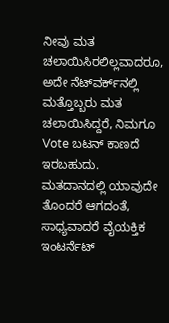ನೀವು ಮತ ಚಲಾಯಿಸಿರಲಿಲ್ಲವಾದರೂ, ಅದೇ ನೆಟ್‌ವರ್ಕ್‌ನಲ್ಲಿ ಮತ್ತೊಬ್ಬರು ಮತ ಚಲಾಯಿಸಿದ್ದರೆ, ನಿಮಗೂ Vote ಬಟನ್ ಕಾಣದೆ ಇರಬಹುದು. ಮತದಾನದಲ್ಲಿ ಯಾವುದೇ ತೊಂದರೆ ಆಗದಂತೆ, ಸಾಧ್ಯವಾದರೆ ವೈಯಕ್ತಿಕ ಇಂಟರ್ನೆಟ್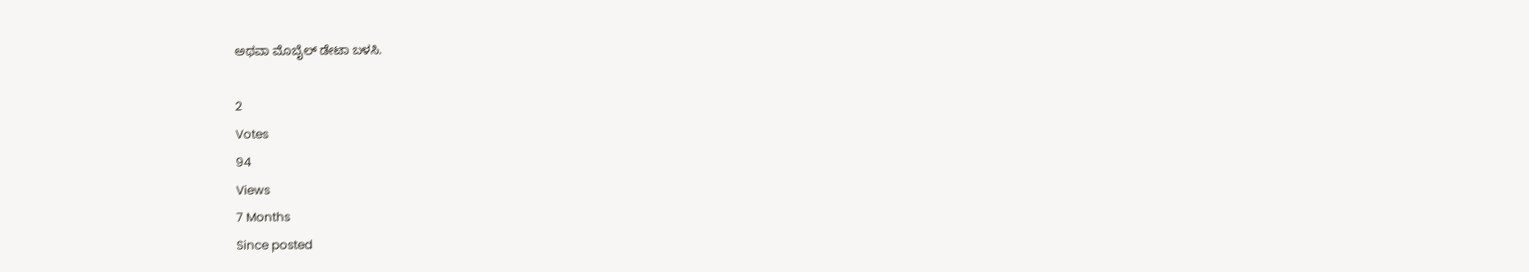ಅಥವಾ ಮೊಬೈಲ್ ಡೇಟಾ ಬಳಸಿ.

2
Votes
94
Views
7 Months
Since posted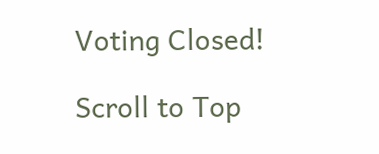Voting Closed!

Scroll to Top